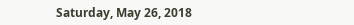Saturday, May 26, 2018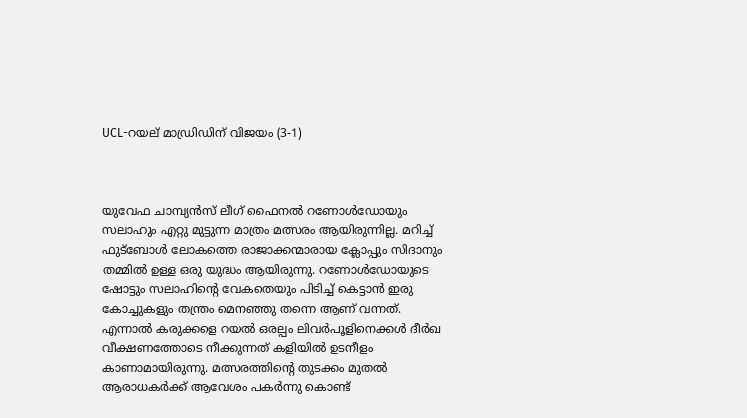UCL-റയല് മാഡ്രിഡിന് വിജയം (3-1)



യുവേഫ ചാമ്പ്യന്‍സ് ലീഗ് ഫൈനല്‍ റണോള്‍ഡോയും സലാഹും എറ്റു മുട്ടുന്ന മാത്രം മത്സരം ആയിരുന്നില്ല. മറിച്ച് ഫുട്ബോള്‍ ലോകത്തെ രാജാക്കന്മാരായ ക്ലോപ്പും സിദാനും തമ്മില്‍ ഉള്ള ഒരു യുദ്ധം ആയിരുന്നു. റണോള്‍ഡോയുടെ ഷോട്ടും സലാഹിന്‍റെ വേകതെയും പിടിച്ച് കെട്ടാന്‍ ഇരു കോച്ചുകളും തന്ത്രം മെനഞ്ഞു തന്നെ ആണ് വന്നത്. എന്നാല്‍ കരുക്കളെ റയല്‍ ഒരല്പം ലിവര്‍പൂളിനെക്കള്‍ ദീര്‍ഖ വീക്ഷണത്തോടെ നീക്കുന്നത് കളിയില്‍ ഉടനീളം കാണാമായിരുന്നു. മത്സരത്തിന്റെ തുടക്കം മുതല്‍ ആരാധകര്‍ക്ക് ആവേശം പകര്‍ന്നു കൊണ്ട്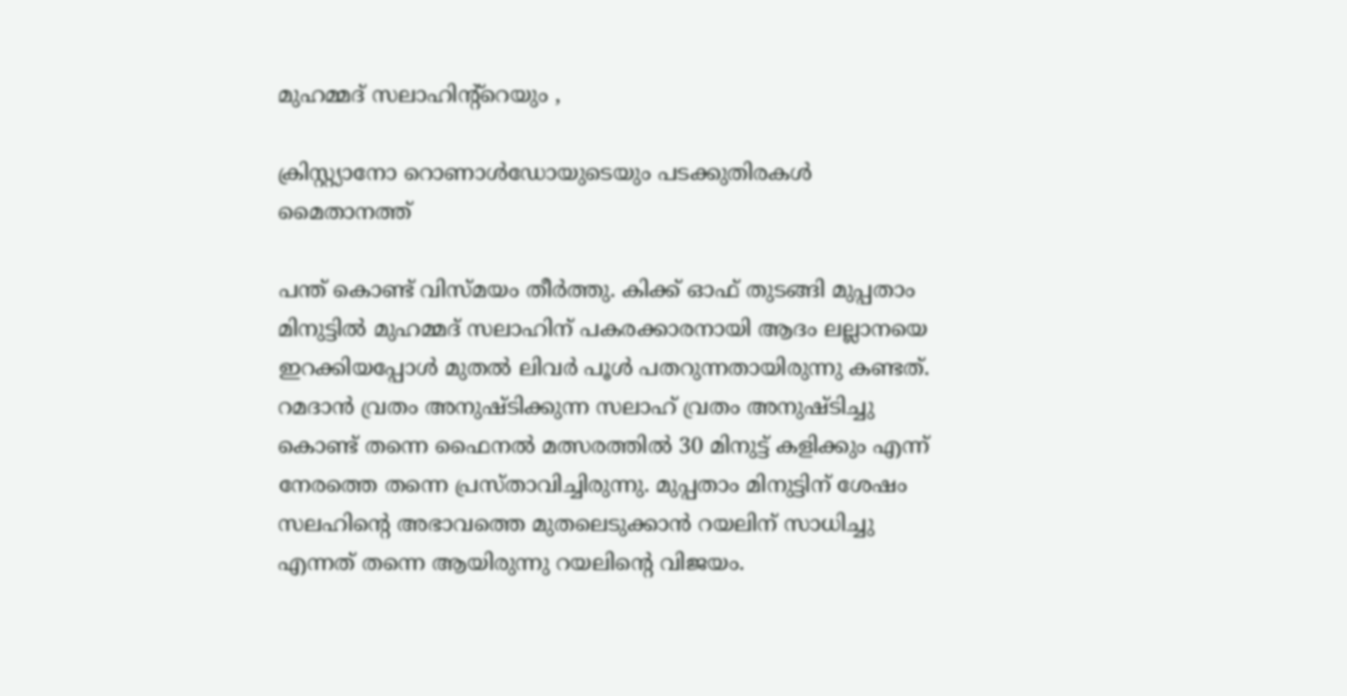മുഹമ്മദ്‌ സലാഹിന്റ്റെയും ,

ക്രിസ്റ്റ്യാനോ റൊണാൾഡോയുടെയും പടക്കുതിരകള്‍ മൈതാനത്ത്

പന്ത് കൊണ്ട് വിസ്മയം തീര്‍ത്തു. കിക്ക് ഓഫ്‌ തുടങ്ങി മുപ്പതാം മിനുട്ടില്‍ മുഹമ്മദ്‌ സലാഹിന് പകരക്കാരനായി ആദം ലല്ലാനയെ ഇറക്കിയപ്പോള്‍ മുതല്‍ ലിവര്‍ പൂള്‍ പതറുന്നതായിരുന്നു കണ്ടത്.  റമദാന്‍ വ്രതം അനുഷ്ടിക്കുന്ന സലാഹ് വ്രതം അനുഷ്ടിച്ചു കൊണ്ട് തന്നെ ഫൈനല്‍ മത്സരത്തില്‍ 30 മിനുട്ട് കളിക്കും എന്ന് നേരത്തെ തന്നെ പ്രസ്താവിച്ചിരുന്നു. മുപ്പതാം മിനുട്ടിന് ശേഷം സലഹിന്റെ അഭാവത്തെ മുതലെടുക്കാന്‍ റയലിന് സാധിച്ചു എന്നത് തന്നെ ആയിരുന്നു റയലിന്റെ വിജയം.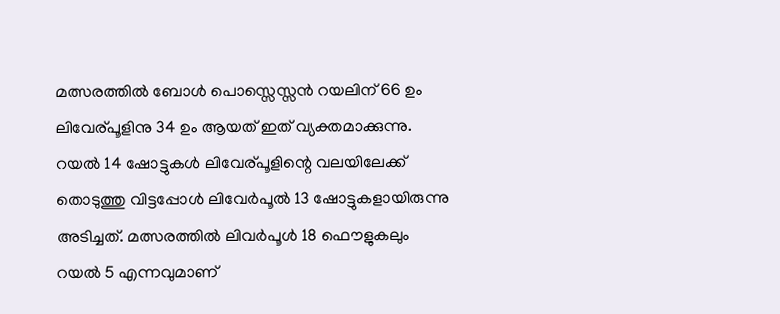മത്സരത്തില്‍ ബോള്‍ പൊസ്സെസ്സന്‍ റയലിന് 66 ഉം ലിവേര്പൂളിനു 34 ഉം ആയത് ഇത് വ്യക്തമാക്കുന്നു. റയല്‍ 14 ഷോട്ടുകള്‍ ലിവേര്പൂളിന്റെ വലയിലേക്ക് തൊടുത്തു വിട്ടപ്പോള്‍ ലിവേര്‍പൂല്‍ 13 ഷോട്ടുകളായിരുന്നു അടിച്ചത്. മത്സരത്തില്‍ ലിവര്‍പൂള്‍ 18 ഫൌളുകലും റയല്‍ 5 എന്നവുമാണ്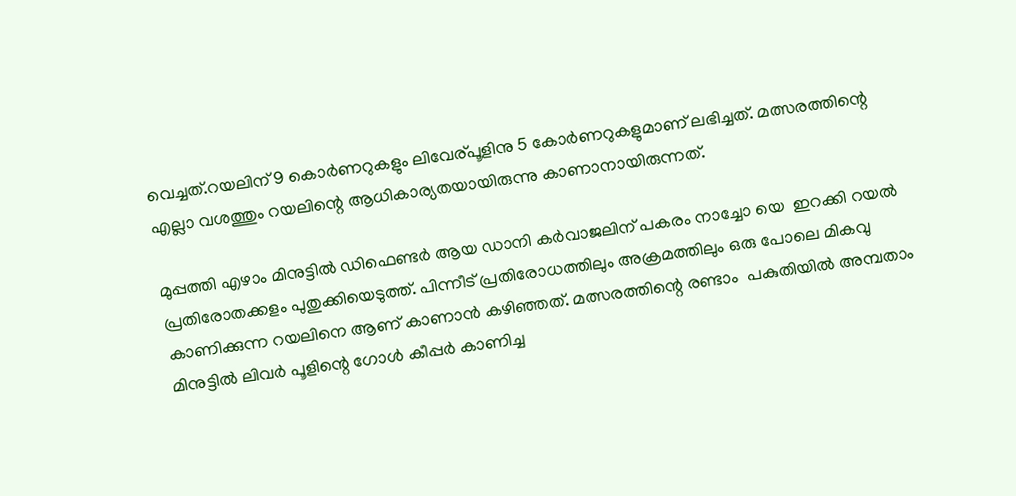വെച്ചത്.റയലിന് 9 കൊര്‍ണറുകളും ലിവേര്പൂളിനു 5 കോര്‍ണറുകളുമാണ് ലഭിച്ചത്. മത്സരത്തിന്റെ എല്ലാ വശത്തും റയലിന്റെ ആധികാര്യതയായിരുന്നു കാണാനായിരുന്നത്.

മുപ്പത്തി എഴാം മിനുട്ടില്‍ ഡിഫെണ്ടര്‍ ആയ ഡാനി കര്‍വാജലിന് പകരം നാച്ചോ യെ  ഇറക്കി റയല്‍ പ്രതിരോതക്കളം പുതുക്കിയെടുത്ത്. പിന്നീട് പ്രതിരോധത്തിലും അക്രമത്തിലും ഒരു പോലെ മികവു കാണിക്കുന്ന റയലിനെ ആണ് കാണാന്‍ കഴിഞ്ഞത്. മത്സരത്തിന്റെ രണ്ടാം  പകുതിയില്‍ അമ്പതാം മിനുട്ടില്‍ ലിവര്‍ പൂളിന്റെ ഗോള്‍ കീപ്പര്‍ കാണിച്ച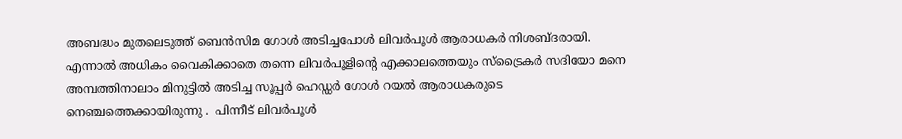അബദ്ധം മുതലെടുത്ത്‌ ബെന്‍സിമ ഗോള്‍ അടിച്ചപോള്‍ ലിവര്‍പൂള്‍ ആരാധകര്‍ നിശബ്ദരായി. എന്നാല്‍ അധികം വൈകിക്കാതെ തന്നെ ലിവര്‍പൂളിന്റെ എക്കാലത്തെയും സ്ട്രൈകര്‍ സദിയോ മനെ അമ്പത്തിനാലാം മിനുട്ടില്‍ അടിച്ച സൂപ്പര്‍ ഹെഡ്ഡര്‍ ഗോള്‍ റയല്‍ ആരാധകരുടെ
നെഞ്ചത്തെക്കായിരുന്നു .  പിന്നീട് ലിവര്‍പൂള്‍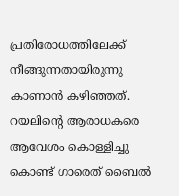പ്രതിരോധത്തിലേക്ക് നീങ്ങുന്നതായിരുന്നു കാണാന്‍ കഴിഞ്ഞത്. റയലിന്റെ ആരാധകരെ ആവേശം കൊള്ളിച്ചു കൊണ്ട് ഗാരെത് ബൈല്‍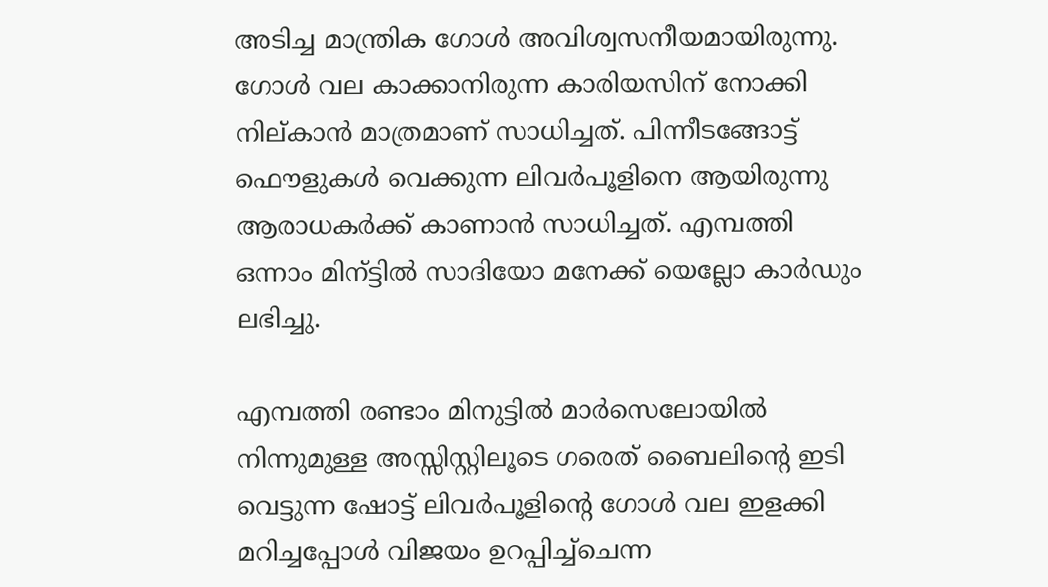അടിച്ച മാന്ത്രിക ഗോള്‍ അവിശ്വസനീയമായിരുന്നു. ഗോള്‍ വല കാക്കാനിരുന്ന കാരിയസിന് നോക്കി നില്കാന്‍ മാത്രമാണ് സാധിച്ചത്. പിന്നീടങ്ങോട്ട് ഫൌളുകള്‍ വെക്കുന്ന ലിവര്‍പൂളിനെ ആയിരുന്നു ആരാധകര്‍ക്ക് കാണാന്‍ സാധിച്ചത്. എമ്പത്തി ഒന്നാം മിന്ട്ടില്‍ സാദിയോ മനേക്ക് യെല്ലോ കാര്‍ഡും ലഭിച്ചു.

എമ്പത്തി രണ്ടാം മിനുട്ടില്‍ മാര്‍സെലോയില്‍ നിന്നുമുള്ള അസ്സിസ്റ്റിലൂടെ ഗരെത് ബൈലിന്റെ ഇടി വെട്ടുന്ന ഷോട്ട് ലിവര്‍പൂളിന്റെ ഗോള്‍ വല ഇളക്കി മറിച്ചപ്പോള്‍ വിജയം ഉറപ്പിച്ച്ചെന്ന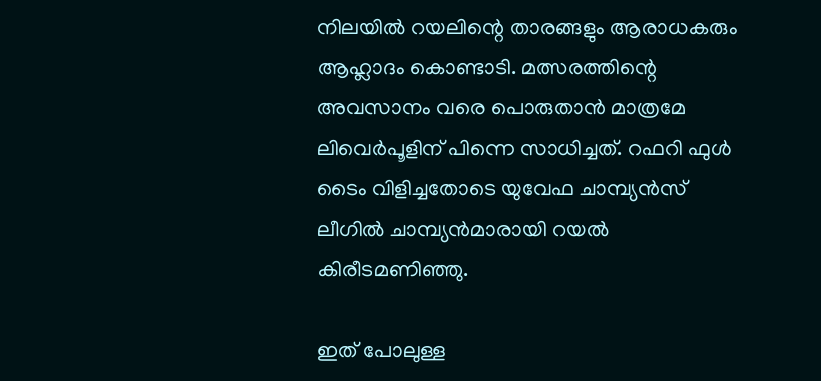നിലയില്‍ റയലിന്റെ താരങ്ങളും ആരാധകരും ആഹ്ലാദം കൊണ്ടാടി. മത്സരത്തിന്റെ അവസാനം വരെ പൊരുതാന്‍ മാത്രമേ  ലിവെര്‍പൂളിന് പിന്നെ സാധിച്ചത്. റഫറി ഫുള്‍ ടൈം വിളിച്ചതോടെ യുവേഫ ചാമ്പ്യന്‍സ് ലീഗില്‍ ചാമ്പ്യന്‍മാരായി റയല്‍ കിരീടമണിഞ്ഞു.

ഇത് പോലുള്ള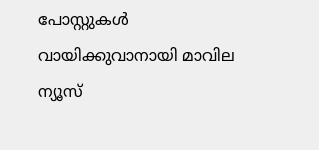പോസ്റ്റുകള്‍ വായിക്കുവാനായി മാവില ന്യൂസ്‌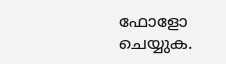ഫോളോ ചെയ്യുക.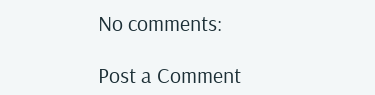No comments:

Post a Comment